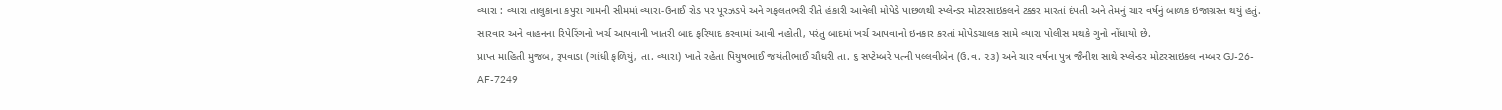વ્યારા : વ્યારા તાલુકાના કપુરા ગામની સીમમાં વ્યારા-ઉનાઈ રોડ પર પૂરઝડપે અને ગફલતભરી રીતે હંકારી આવેલી મોપેડે પાછળથી સ્પ્લેન્ડર મોટરસાઇકલને ટક્કર મારતાં દંપતી અને તેમનું ચાર વર્ષનું બાળક ઇજાગ્રસ્ત થયું હતું. સારવાર અને વાહનના રિપેરિંગનો ખર્ચ આપવાની ખાતરી બાદ ફરિયાદ કરવામાં આવી નહોતી, પરંતુ બાદમાં ખર્ચ આપવાનો ઇનકાર કરતાં મોપેડચાલક સામે વ્યારા પોલીસ મથકે ગુનો નોંધાયો છે.
પ્રાપ્ત માહિતી મુજબ, રૂપવાડા (ગાંધી ફળિયું, તા. વ્યારા) ખાતે રહેતા પિયુષભાઈ જયંતીભાઈ ચૌધરી તા. ૬ સપ્ટેમ્બરે પત્ની પલ્લવીબેન (ઉ.વ. ૨૩) અને ચાર વર્ષના પુત્ર જૈનીશ સાથે સ્પ્લેન્ડર મોટરસાઇકલ નમ્બર GJ-26-AF-7249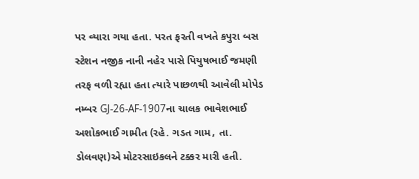પર વ્યારા ગયા હતા. પરત ફરતી વખતે કપુરા બસ સ્ટેશન નજીક નાની નહેર પાસે પિયુષભાઈ જમણી તરફ વળી રહ્યા હતા ત્યારે પાછળથી આવેલી મોપેડ નમ્બર GJ-26-AF-1907ના ચાલક ભાવેશભાઈ અશોકભાઈ ગામીત (રહે. ગડત ગામ, તા. ડોલવણ)એ મોટરસાઇકલને ટક્કર મારી હતી.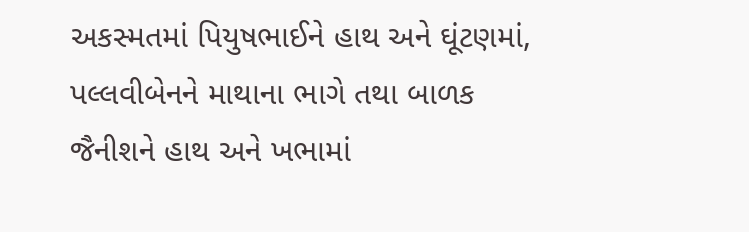અકસ્મતમાં પિયુષભાઈને હાથ અને ઘૂંટણમાં, પલ્લવીબેનને માથાના ભાગે તથા બાળક જૈનીશને હાથ અને ખભામાં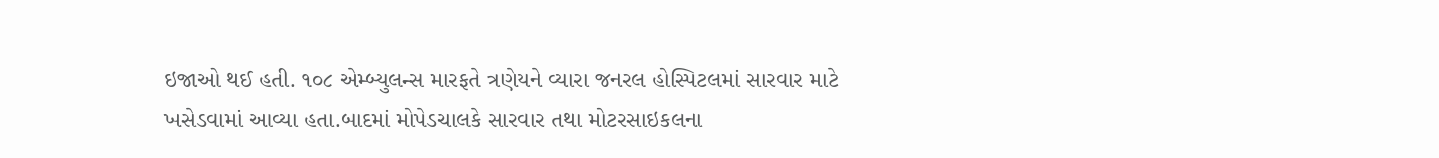ઇજાઓ થઈ હતી. ૧૦૮ એમ્બ્યુલન્સ મારફતે ત્રણેયને વ્યારા જનરલ હોસ્પિટલમાં સારવાર માટે ખસેડવામાં આવ્યા હતા.બાદમાં મોપેડચાલકે સારવાર તથા મોટરસાઇકલના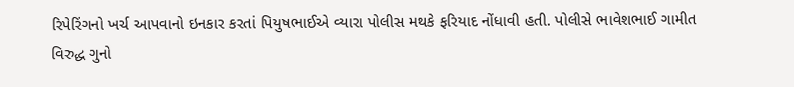રિપેરિંગનો ખર્ચ આપવાનો ઇનકાર કરતાં પિયુષભાઈએ વ્યારા પોલીસ મથકે ફરિયાદ નોંધાવી હતી. પોલીસે ભાવેશભાઈ ગામીત વિરુદ્ધ ગુનો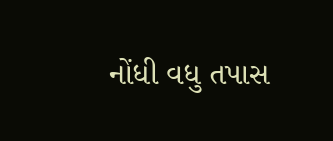નોંધી વધુ તપાસ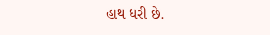હાથ ધરી છે.